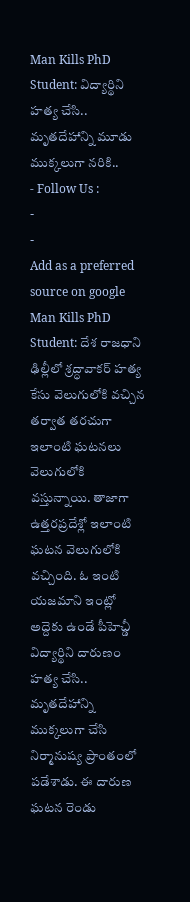Man Kills PhD Student: విద్యార్థిని హత్య చేసి.. మృతదేహాన్ని మూడు ముక్కలుగా నరికి..
- Follow Us :
-
-
Add as a preferred
source on google
Man Kills PhD Student: దేశ రాజధాని ఢిల్లీలో శ్రద్ధావాకర్ హత్య కేసు వెలుగులోకి వచ్చిన తర్వాత తరచుగా ఇలాంటి ఘటనలు వెలుగులోకి వస్తున్నాయి. తాజాగా ఉత్తరప్రదేశ్లో ఇలాంటి ఘటన వెలుగులోకి వచ్చింది. ఓ ఇంటి యజమాని ఇంట్లో అద్దెకు ఉండే పీహెచ్డీ విద్యార్థిని దారుణం హత్య చేసి.. మృతదేహాన్ని ముక్కలుగా చేసి నిర్మానుష్య ప్రాంతంలో పడేశాడు. ఈ దారుణ ఘటన రెండు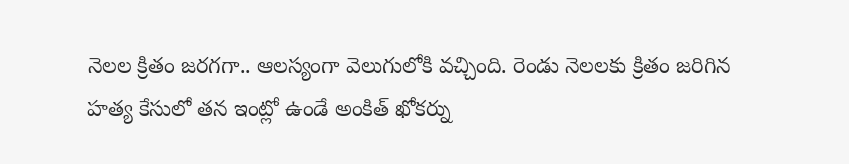నెలల క్రితం జరగగా.. ఆలస్యంగా వెలుగులోకి వచ్చింది. రెండు నెలలకు క్రితం జరిగిన హత్య కేసులో తన ఇంట్లో ఉండే అంకిత్ ఖోకర్ను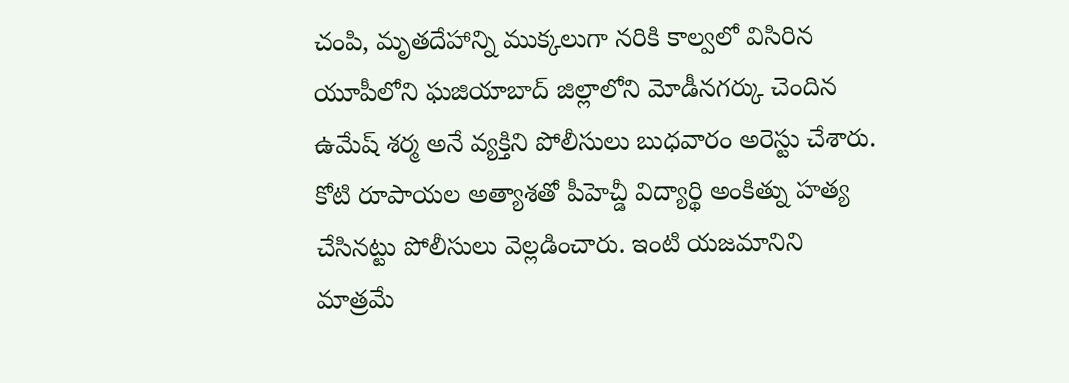చంపి, మృతదేహాన్ని ముక్కలుగా నరికి కాల్వలో విసిరిన యూపీలోని ఘజియాబాద్ జిల్లాలోని మోడీనగర్కు చెందిన ఉమేష్ శర్మ అనే వ్యక్తిని పోలీసులు బుధవారం అరెస్టు చేశారు. కోటి రూపాయల అత్యాశతో పీహెచ్డీ విద్యార్థి అంకిత్ను హత్య చేసినట్టు పోలీసులు వెల్లడించారు. ఇంటి యజమానిని మాత్రమే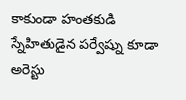కాకుండా హంతకుడి స్నేహితుడైన పర్వేష్ను కూడా అరెస్టు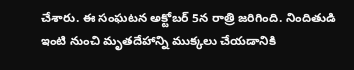చేశారు. ఈ సంఘటన అక్టోబర్ 5న రాత్రి జరిగింది. నిందితుడి ఇంటి నుంచి మృతదేహాన్ని ముక్కలు చేయడానికి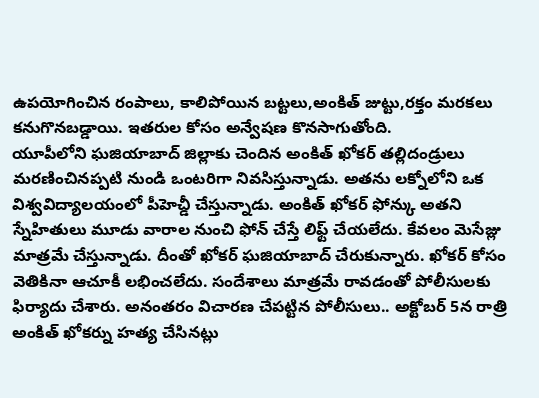ఉపయోగించిన రంపాలు, కాలిపోయిన బట్టలు,అంకిత్ జుట్టు,రక్తం మరకలు కనుగొనబడ్డాయి. ఇతరుల కోసం అన్వేషణ కొనసాగుతోంది.
యూపీలోని ఘజియాబాద్ జిల్లాకు చెందిన అంకిత్ ఖోకర్ తల్లిదండ్రులు మరణించినప్పటి నుండి ఒంటరిగా నివసిస్తున్నాడు. అతను లక్నోలోని ఒక విశ్వవిద్యాలయంలో పీహెచ్డీ చేస్తున్నాడు. అంకిత్ ఖోకర్ ఫోన్కు అతని స్నేహితులు మూడు వారాల నుంచి ఫోన్ చేస్తే లిఫ్ట్ చేయలేదు. కేవలం మెసేజ్లు మాత్రమే చేస్తున్నాడు. దీంతో ఖోకర్ ఘజియాబాద్ చేరుకున్నారు. ఖోకర్ కోసం వెతికినా ఆచూకీ లభించలేదు. సందేశాలు మాత్రమే రావడంతో పోలీసులకు ఫిర్యాదు చేశారు. అనంతరం విచారణ చేపట్టిన పోలీసులు.. అక్టోబర్ 5న రాత్రి అంకిత్ ఖోకర్ను హత్య చేసినట్లు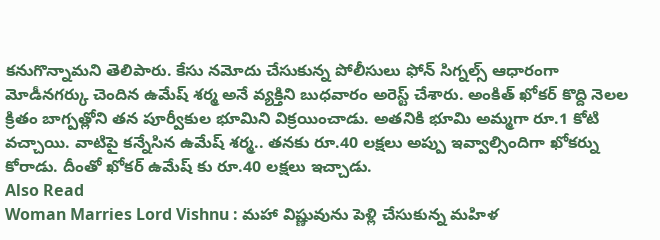కనుగొన్నామని తెలిపారు. కేసు నమోదు చేసుకున్న పోలీసులు ఫోన్ సిగ్నల్స్ ఆధారంగా మోడీనగర్కు చెందిన ఉమేష్ శర్మ అనే వ్యక్తిని బుధవారం అరెస్ట్ చేశారు. అంకిత్ ఖోకర్ కొద్ది నెలల క్రితం బాగ్పత్లోని తన పూర్వీకుల భూమిని విక్రయించాడు. అతనికి భూమి అమ్మగా రూ.1 కోటి వచ్చాయి. వాటిపై కన్నేసిన ఉమేష్ శర్మ.. తనకు రూ.40 లక్షలు అప్పు ఇవ్వాల్సిందిగా ఖోకర్ను కోరాడు. దీంతో ఖోకర్ ఉమేష్ కు రూ.40 లక్షలు ఇచ్చాడు.
Also Read
Woman Marries Lord Vishnu : మహా విష్ణువును పెళ్లి చేసుకున్న మహిళ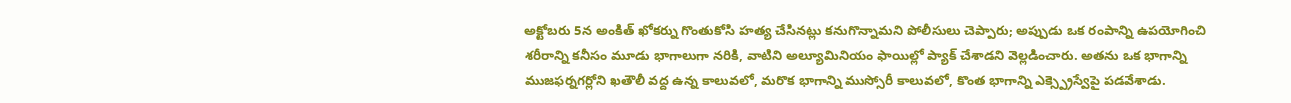అక్టోబరు 5న అంకిత్ ఖోకర్ను గొంతుకోసి హత్య చేసినట్లు కనుగొన్నామని పోలీసులు చెప్పారు; అప్పుడు ఒక రంపాన్ని ఉపయోగించి శరీరాన్ని కనీసం మూడు భాగాలుగా నరికి, వాటిని అల్యూమినియం ఫాయిల్లో ప్యాక్ చేశాడని వెల్లడించారు. అతను ఒక భాగాన్ని ముజఫర్నగర్లోని ఖతౌలీ వద్ద ఉన్న కాలువలో, మరొక భాగాన్ని ముస్సోరీ కాలువలో, కొంత భాగాన్ని ఎక్స్ప్రెస్వేపై పడవేశాడు.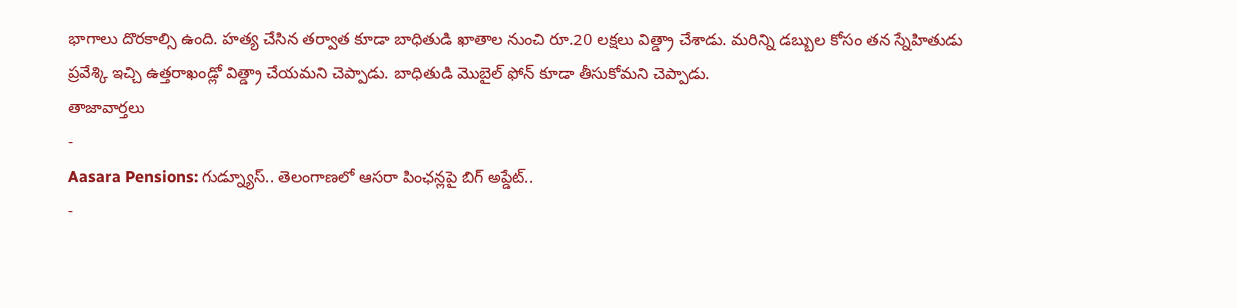భాగాలు దొరకాల్సి ఉంది. హత్య చేసిన తర్వాత కూడా బాధితుడి ఖాతాల నుంచి రూ.20 లక్షలు విత్డ్రా చేశాడు. మరిన్ని డబ్బుల కోసం తన స్నేహితుడు ప్రవేశ్కి ఇచ్చి ఉత్తరాఖండ్లో విత్డ్రా చేయమని చెప్పాడు. బాధితుడి మొబైల్ ఫోన్ కూడా తీసుకోమని చెప్పాడు.
తాజావార్తలు
-
Aasara Pensions: గుడ్న్యూస్.. తెలంగాణలో ఆసరా పింఛన్లపై బిగ్ అప్డేట్..
-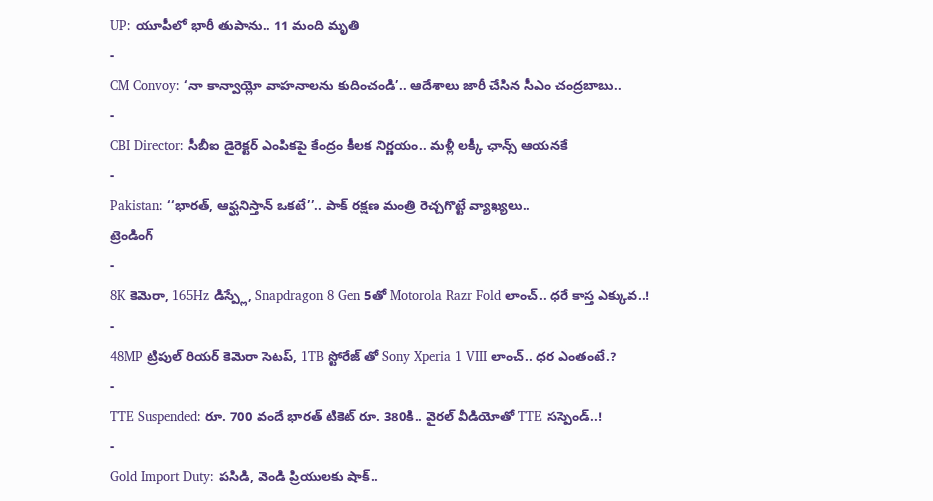UP: యూపీలో భారీ తుపాను.. 11 మంది మృతి
-
CM Convoy: ‘నా కాన్వాయ్లో వాహనాలను కుదించండి’.. ఆదేశాలు జారీ చేసిన సీఎం చంద్రబాబు..
-
CBI Director: సీబీఐ డైరెక్టర్ ఎంపికపై కేంద్రం కీలక నిర్ణయం.. మళ్లీ లక్కీ ఛాన్స్ ఆయనకే
-
Pakistan: ‘‘భారత్, ఆఫ్ఘనిస్తాన్ ఒకటే’’.. పాక్ రక్షణ మంత్రి రెచ్చగొట్టే వ్యాఖ్యలు..
ట్రెండింగ్
-
8K కెమెరా, 165Hz డిస్ప్లే, Snapdragon 8 Gen 5తో Motorola Razr Fold లాంచ్.. ధరే కాస్త ఎక్కువ..!
-
48MP ట్రిపుల్ రియర్ కెమెరా సెటప్, 1TB స్టోరేజ్ తో Sony Xperia 1 VIII లాంచ్.. ధర ఎంతంటే.?
-
TTE Suspended: రూ. 700 వందే భారత్ టికెట్ రూ. 380కి.. వైరల్ వీడియోతో TTE సస్పెండ్..!
-
Gold Import Duty: పసిడి, వెండి ప్రియులకు షాక్..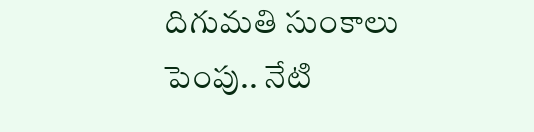దిగుమతి సుంకాలు పెంపు.. నేటి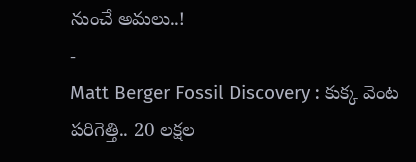నుంచే అమలు..!
-
Matt Berger Fossil Discovery : కుక్క వెంట పరిగెత్తి.. 20 లక్షల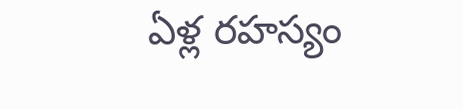ఏళ్ల రహస్యం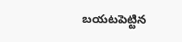బయటపెట్టిన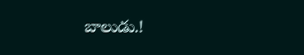బాలుడు.!